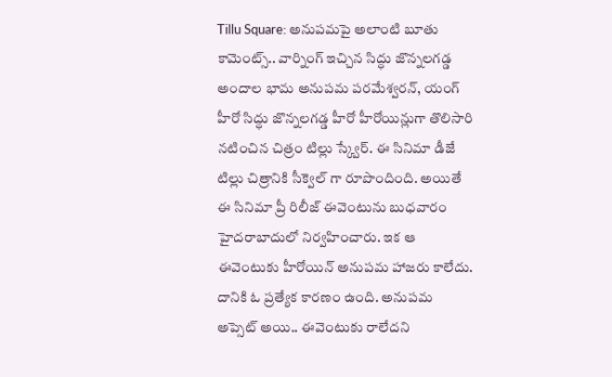Tillu Square: అనుపమపై అలాంటి బూతు కామెంట్స్.. వార్నింగ్ ఇచ్చిన సిద్ధు జొన్నలగడ్డ
అందాల భామ అనుపమ పరమేశ్వరన్, యంగ్ హీరో సిద్ధు జొన్నలగడ్డ హీరో హీరోయిన్లుగా తొలిసారి నటించిన చిత్రం టిల్లు స్క్వేర్. ఈ సినిమా డీజే టిల్లు చిత్రానికి సీక్వెల్ గా రూపొందింది. అయితే ఈ సినిమా ప్రీ రిలీజ్ ఈవెంటును బుధవారం హైదరాబాదులో నిర్వహించారు. ఇక ఆ ఈవెంటుకు హీరోయిన్ అనుపమ హాజరు కాలేదు. దానికి ఓ ప్రత్యేక కారణం ఉంది. అనుపమ అప్సెట్ అయి.. ఈవెంటుకు రాలేదని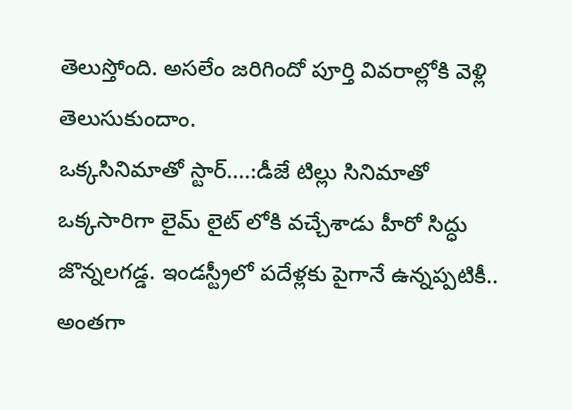తెలుస్తోంది. అసలేం జరిగిందో పూర్తి వివరాల్లోకి వెళ్లి తెలుసుకుందాం.
ఒక్కసినిమాతో స్టార్....:డీజే టిల్లు సినిమాతో ఒక్కసారిగా లైమ్ లైట్ లోకి వచ్చేశాడు హీరో సిద్ధు జొన్నలగడ్డ. ఇండస్ట్రీలో పదేళ్లకు పైగానే ఉన్నప్పటికీ.. అంతగా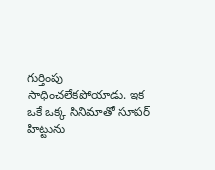గుర్తింపు సాధించలేకపోయాడు. ఇక ఒకే ఒక్క సినిమాతో సూపర్ హిట్టును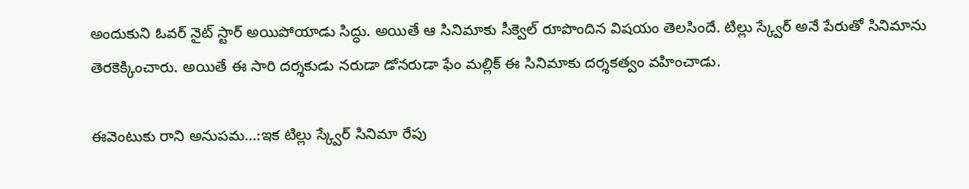అందుకుని ఓవర్ నైట్ స్టార్ అయిపోయాడు సిద్ధు. అయితే ఆ సినిమాకు సీక్వెల్ రూపొందిన విషయం తెలసిందే. టిల్లు స్క్వేర్ అనే పేరుతో సినిమాను తెరకెక్కించారు. అయితే ఈ సారి దర్శకుడు నరుడా డోనరుడా ఫేం మల్లిక్ ఈ సినిమాకు దర్శకత్వం వహించాడు.

ఈవెంటుకు రాని అనుపమ...:ఇక టిల్లు స్క్వేర్ సినిమా రేపు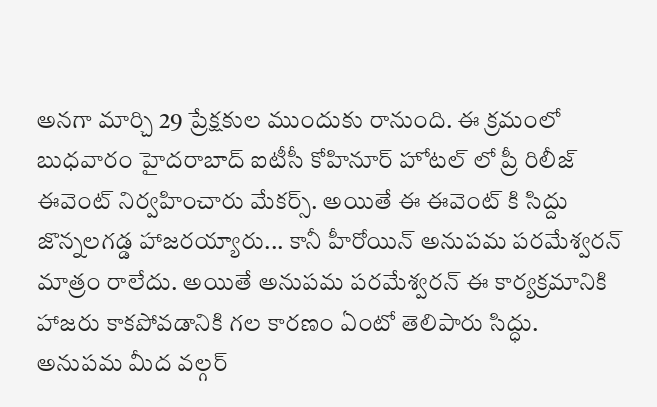అనగా మార్చి 29 ప్రేక్షకుల ముందుకు రానుంది. ఈ క్రమంలో బుధవారం హైదరాబాద్ ఐటీసీ కోహినూర్ హోటల్ లో ప్రీ రిలీజ్ ఈవెంట్ నిర్వహించారు మేకర్స్. అయితే ఈ ఈవెంట్ కి సిద్దు జొన్నలగడ్డ హాజరయ్యారు... కానీ హీరోయిన్ అనుపమ పరమేశ్వరన్ మాత్రం రాలేదు. అయితే అనుపమ పరమేశ్వరన్ ఈ కార్యక్రమానికి హాజరు కాకపోవడానికి గల కారణం ఏంటో తెలిపారు సిద్ధు.
అనుపమ మీద వల్గర్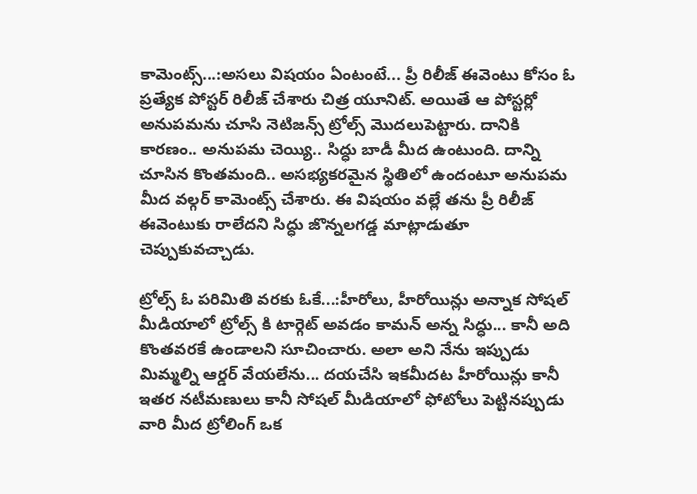కామెంట్స్...:అసలు విషయం ఏంటంటే... ప్రీ రిలీజ్ ఈవెంటు కోసం ఓ ప్రత్యేక పోస్టర్ రిలీజ్ చేశారు చిత్ర యూనిట్. అయితే ఆ పోస్టర్లో అనుపమను చూసి నెటిజన్స్ ట్రోల్స్ మొదలుపెట్టారు. దానికి కారణం.. అనుపమ చెయ్యి.. సిద్ధు బాడీ మీద ఉంటుంది. దాన్ని చూసిన కొంతమంది.. అసభ్యకరమైన స్థితిలో ఉందంటూ అనుపమ మీద వల్గర్ కామెంట్స్ చేశారు. ఈ విషయం వల్లే తను ప్రీ రిలీజ్ ఈవెంటుకు రాలేదని సిద్ధు జొన్నలగడ్డ మాట్లాడుతూ చెప్పుకువచ్చాడు.

ట్రోల్స్ ఓ పరిమితి వరకు ఓకే...:హీరోలు, హీరోయిన్లు అన్నాక సోషల్ మీడియాలో ట్రోల్స్ కి టార్గెట్ అవడం కామన్ అన్న సిద్ధు... కానీ అది కొంతవరకే ఉండాలని సూచించారు. అలా అని నేను ఇప్పుడు మిమ్మల్ని ఆర్డర్ వేయలేను... దయచేసి ఇకమీదట హీరోయిన్లు కానీ ఇతర నటీమణులు కానీ సోషల్ మీడియాలో ఫోటోలు పెట్టినప్పుడు వారి మీద ట్రోలింగ్ ఒక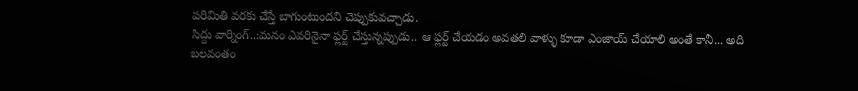పరిమితి వరకు చేస్తే బాగుంటుందని చెప్పుకువచ్చాడు.
సిద్దు వార్నింగ్..:మనం ఎవరినైనా ఫ్లర్ట్ చేస్తున్నప్పుడు.. ఆ ఫ్లర్ట్ చేయడం అవతలి వాళ్ళు కూడా ఎంజాయ్ చేయాలి అంతే కానీ... అది బలవంతం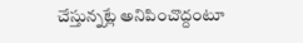చేస్తున్నట్లే అనిపించొద్దంటూ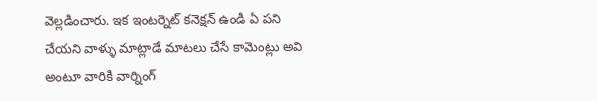వెల్లడించారు. ఇక ఇంటర్నెట్ కనెక్షన్ ఉండి ఏ పని చేయని వాళ్ళు మాట్లాడే మాటలు చేసే కామెంట్లు అవి అంటూ వారికి వార్నింగ్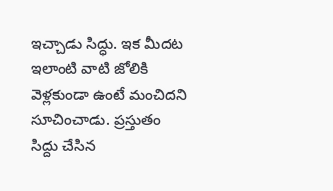ఇచ్చాడు సిద్ధు. ఇక మీదట ఇలాంటి వాటి జోలికి వెళ్లకుండా ఉంటే మంచిదని సూచించాడు. ప్రస్తుతం సిద్దు చేసిన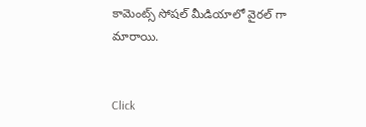కామెంట్స్ సోషల్ మీడియాలో వైరల్ గా మారాయి.


Click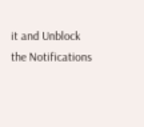it and Unblock the Notifications